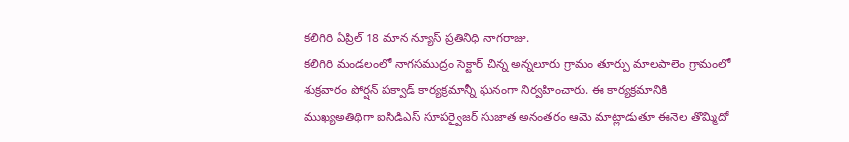కలిగిరి ఏప్రిల్ 18 మాన న్యూస్ ప్రతినిధి నాగరాజు.
కలిగిరి మండలంలో నాగసముద్రం సెక్టార్ చిన్న అన్నలూరు గ్రామం తూర్పు మాలపాలెం గ్రామంలో శుక్రవారం పోర్షన్ పక్వాడ్ కార్యక్రమాన్నీ ఘనంగా నిర్వహించారు. ఈ కార్యక్రమానికి ముఖ్యఅతిథిగా ఐసిడిఎస్ సూపర్వైజర్ సుజాత అనంతరం ఆమె మాట్లాడుతూ ఈనెల తొమ్మిదో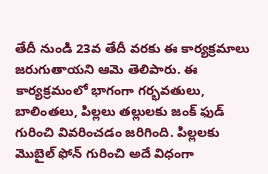తేదీ నుండి 23వ తేదీ వరకు ఈ కార్యక్రమాలు జరుగుతాయని ఆమె తెలిపారు. ఈ కార్యక్రమంలో భాగంగా గర్భవతులు, బాలింతలు, పిల్లలు తల్లులకు జంక్ ఫుడ్ గురించి వివరించడం జరిగింది. పిల్లలకు మొబైల్ ఫోన్ గురించి అదే విధంగా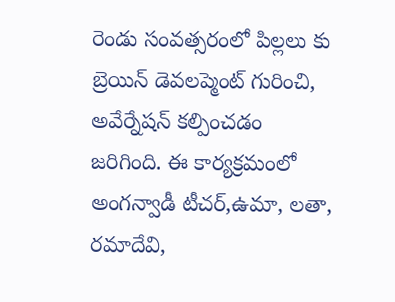రెండు సంవత్సరంలో పిల్లలు కు బ్రెయిన్ డెవలప్మెంట్ గురించి, అవేర్నేషన్ కల్పించడం జరిగింది. ఈ కార్యక్రమంలో అంగన్వాడీ టీచర్,ఉమా, లతా, రమాదేవి,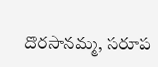దొరసానమ్మ, సరూప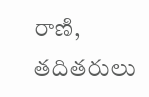రాణి, తదితరులు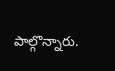పాల్గొన్నారు.